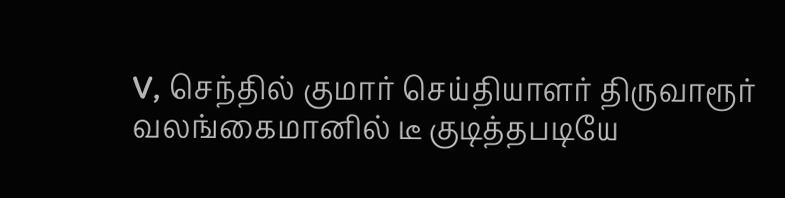V, செந்தில் குமார் செய்தியாளர் திருவாரூர்
வலங்கைமானில் டீ குடித்தபடியே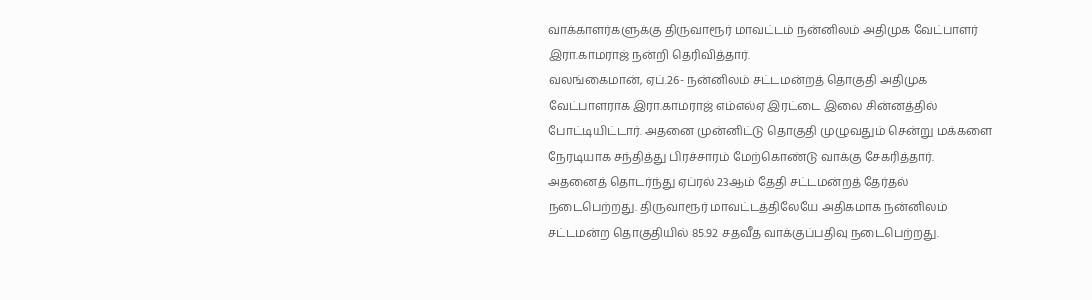வாக்காளர்களுக்கு திருவாரூர் மாவட்டம் நன்னிலம் அதிமுக வேட்பாளர் இரா.காமராஜ் நன்றி தெரிவித்தார்.
வலங்கைமான், ஏப்.26- நன்னிலம் சட்டமன்றத் தொகுதி அதிமுக வேட்பாளராக இரா.காமராஜ் எம்எல்ஏ இரட்டை இலை சின்னத்தில் போட்டியிட்டார். அதனை முன்னிட்டு தொகுதி முழுவதும் சென்று மக்களை நேரடியாக சந்தித்து பிரச்சாரம் மேற்கொண்டு வாக்கு சேகரித்தார்.
அதனைத் தொடர்ந்து ஏப்ரல் 23ஆம் தேதி சட்டமன்றத் தேர்தல் நடைபெற்றது. திருவாரூர் மாவட்டத்திலேயே அதிகமாக நன்னிலம் சட்டமன்ற தொகுதியில் 85.92 சதவீத வாக்குப்பதிவு நடைபெற்றது.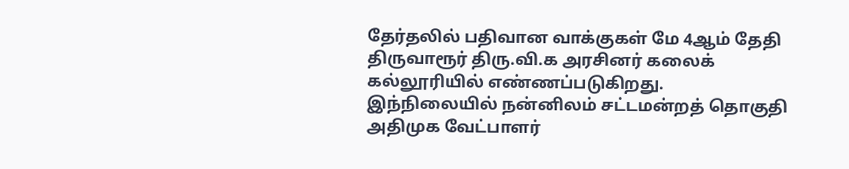தேர்தலில் பதிவான வாக்குகள் மே 4ஆம் தேதி திருவாரூர் திரு.வி.க அரசினர் கலைக் கல்லூரியில் எண்ணப்படுகிறது.
இந்நிலையில் நன்னிலம் சட்டமன்றத் தொகுதி அதிமுக வேட்பாளர்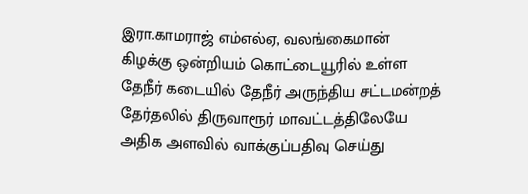இரா.காமராஜ் எம்எல்ஏ, வலங்கைமான் கிழக்கு ஒன்றியம் கொட்டையூரில் உள்ள தேநீர் கடையில் தேநீர் அருந்திய சட்டமன்றத் தேர்தலில் திருவாரூர் மாவட்டத்திலேயே அதிக அளவில் வாக்குப்பதிவு செய்து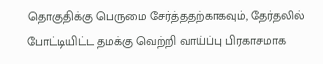தொகுதிக்கு பெருமை சேர்த்ததற்காகவும், தேர்தலில் போட்டியிட்ட தமக்கு வெற்றி வாய்ப்பு பிரகாசமாக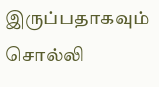இருப்பதாகவும் சொல்லி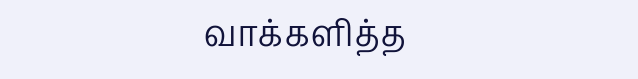வாக்களித்த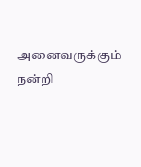அனைவருக்கும் நன்றி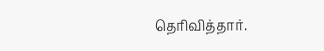தெரிவித்தார்.